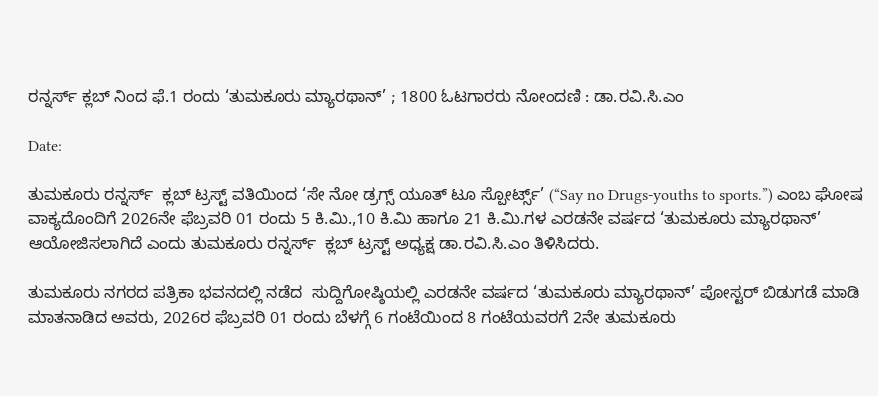ರನ್ನರ್ಸ್‌ ಕ್ಲಬ್ ನಿಂದ ಫೆ.1 ರಂದು ‘ತುಮಕೂರು ಮ್ಯಾರಥಾನ್’ ; 1800 ಓಟಗಾರರು ನೋಂದಣಿ : ಡಾ.ರವಿ.ಸಿ.ಎಂ

Date:

ತುಮಕೂರು ರನ್ನರ್ಸ್‌  ಕ್ಲಬ್ ಟ್ರಸ್ಟ್ ವತಿಯಿಂದ ‘ಸೇ ನೋ ಡ್ರಗ್ಸ್ ಯೂತ್ ಟೂ ಸ್ಪೋರ್ಟ್ಸ್’ (“Say no Drugs-youths to sports.”) ಎಂಬ ಘೋಷ ವಾಕ್ಯದೊಂದಿಗೆ 2026ನೇ ಫೆಬ್ರವರಿ 01 ರಂದು 5 ಕಿ.ಮಿ.,10 ಕಿ.ಮಿ ಹಾಗೂ 21 ಕಿ.ಮಿ.ಗಳ ಎರಡನೇ ವರ್ಷದ ‘ತುಮಕೂರು ಮ್ಯಾರಥಾನ್’ ಆಯೋಜಿಸಲಾಗಿದೆ ಎಂದು ತುಮಕೂರು ರನ್ನರ್ಸ್‌  ಕ್ಲಬ್ ಟ್ರಸ್ಟ್ ಅಧ್ಯಕ್ಷ ಡಾ.ರವಿ.ಸಿ.ಎಂ ತಿಳಿಸಿದರು.

ತುಮಕೂರು ನಗರದ ಪತ್ರಿಕಾ ಭವನದಲ್ಲಿ ನಡೆದ  ಸುದ್ದಿಗೋಷ್ಠಿಯಲ್ಲಿ ಎರಡನೇ ವರ್ಷದ ‘ತುಮಕೂರು ಮ್ಯಾರಥಾನ್‌’ ಪೋಸ್ಟರ್ ಬಿಡುಗಡೆ ಮಾಡಿ ಮಾತನಾಡಿದ ಅವರು, 2026ರ ಫೆಬ್ರವರಿ 01 ರಂದು ಬೆಳಗ್ಗೆ 6 ಗಂಟೆಯಿಂದ 8 ಗಂಟೆಯವರಗೆ 2ನೇ ತುಮಕೂರು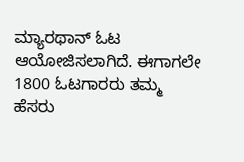ಮ್ಯಾರಥಾನ್ ಓಟ ಆಯೋಜಿಸಲಾಗಿದೆ. ಈಗಾಗಲೇ 1800 ಓಟಗಾರರು ತಮ್ಮ ಹೆಸರು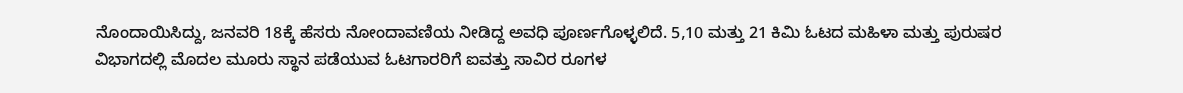ನೊಂದಾಯಿಸಿದ್ದು, ಜನವರಿ 18ಕ್ಕೆ ಹೆಸರು ನೋಂದಾವಣಿಯ ನೀಡಿದ್ದ ಅವಧಿ ಪೂರ್ಣಗೊಳ್ಳಲಿದೆ. 5,10 ಮತ್ತು 21 ಕಿಮಿ ಓಟದ ಮಹಿಳಾ ಮತ್ತು ಪುರುಷರ ವಿಭಾಗದಲ್ಲಿ ಮೊದಲ ಮೂರು ಸ್ಥಾನ ಪಡೆಯುವ ಓಟಗಾರರಿಗೆ ಐವತ್ತು ಸಾವಿರ ರೂಗಳ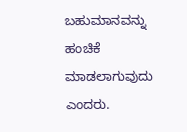ಬಹುಮಾನವನ್ನು ಹಂಚಿಕೆ ಮಾಡಲಾಗುವುದು ಎಂದರು.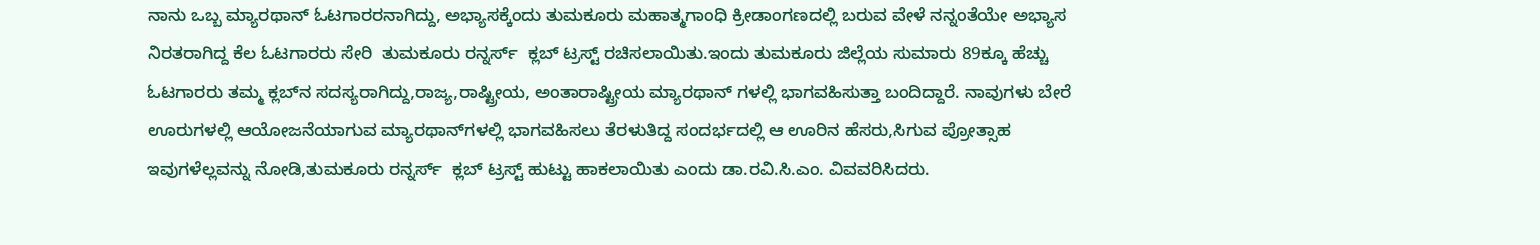ನಾನು ಒಬ್ಬ ಮ್ಯಾರಥಾನ್ ಓಟಗಾರರನಾಗಿದ್ದು, ಅಭ್ಯಾಸಕ್ಕೆಂದು ತುಮಕೂರು ಮಹಾತ್ಮಗಾಂಧಿ ಕ್ರೀಡಾಂಗಣದಲ್ಲಿ ಬರುವ ವೇಳೆ ನನ್ನಂತೆಯೇ ಅಭ್ಯಾಸ ನಿರತರಾಗಿದ್ದ ಕೆಲ ಓಟಗಾರರು ಸೇರಿ  ತುಮಕೂರು ರನ್ನರ್ಸ್‌  ಕ್ಲಬ್ ಟ್ರಸ್ಟ್ ರಚಿಸಲಾಯಿತು.ಇಂದು ತುಮಕೂರು ಜಿಲ್ಲೆಯ ಸುಮಾರು 89ಕ್ಕೂ ಹೆಚ್ಚು ಓಟಗಾರರು ತಮ್ಮ ಕ್ಲಬ್‌ನ ಸದಸ್ಯರಾಗಿದ್ದು,ರಾಜ್ಯ,ರಾಷ್ಟ್ರೀಯ, ಅಂತಾರಾಷ್ಟ್ರೀಯ ಮ್ಯಾರಥಾನ್ ಗಳಲ್ಲಿ ಭಾಗವಹಿಸುತ್ತಾ ಬಂದಿದ್ದಾರೆ. ನಾವುಗಳು ಬೇರೆ ಊರುಗಳಲ್ಲಿ ಆಯೋಜನೆಯಾಗುವ ಮ್ಯಾರಥಾನ್‌ಗಳಲ್ಲಿ ಭಾಗವಹಿಸಲು ತೆರಳುತಿದ್ದ ಸಂದರ್ಭದಲ್ಲಿ ಆ ಊರಿನ ಹೆಸರು,ಸಿಗುವ ಪ್ರೋತ್ಸಾಹ ಇವುಗಳೆಲ್ಲವನ್ನು ನೋಡಿ,ತುಮಕೂರು ರನ್ನರ್ಸ್‌  ಕ್ಲಬ್ ಟ್ರಸ್ಟ್ ಹುಟ್ಟು ಹಾಕಲಾಯಿತು ಎಂದು ಡಾ.ರವಿ.ಸಿ.ಎಂ. ವಿವವರಿಸಿದರು.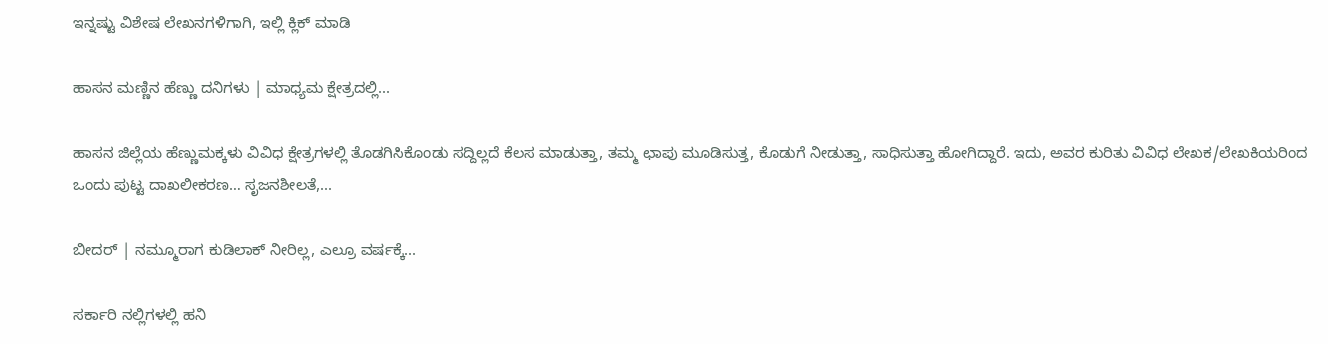ಇನ್ನಷ್ಟು ವಿಶೇಷ ಲೇಖನಗಳಿಗಾಗಿ, ಇಲ್ಲಿ ಕ್ಲಿಕ್ ಮಾಡಿ

ಹಾಸನ ಮಣ್ಣಿನ ಹೆಣ್ಣು ದನಿಗಳು | ಮಾಧ್ಯಮ ಕ್ಷೇತ್ರದಲ್ಲಿ...

ಹಾಸನ ಜಿಲ್ಲೆಯ ಹೆಣ್ಣುಮಕ್ಕಳು ವಿವಿಧ ಕ್ಷೇತ್ರಗಳಲ್ಲಿ ತೊಡಗಿಸಿಕೊಂಡು ಸದ್ದಿಲ್ಲದೆ ಕೆಲಸ ಮಾಡುತ್ತಾ, ತಮ್ಮ ಛಾಪು ಮೂಡಿಸುತ್ತ, ಕೊಡುಗೆ ನೀಡುತ್ತಾ, ಸಾಧಿಸುತ್ತಾ ಹೋಗಿದ್ದಾರೆ. ಇದು, ಅವರ ಕುರಿತು ವಿವಿಧ ಲೇಖಕ/ಲೇಖಕಿಯರಿಂದ ಒಂದು ಪುಟ್ಟ ದಾಖಲೀಕರಣ… ಸೃಜನಶೀಲತೆ,...

ಬೀದರ್ | ನಮ್ಮೂರಾಗ ಕುಡಿಲಾಕ್ ನೀರಿಲ್ಲ, ಎಲ್ರೂ ವರ್ಷಕ್ಕೆ...

ಸರ್ಕಾರಿ ನಲ್ಲಿಗಳಲ್ಲಿ ಹನಿ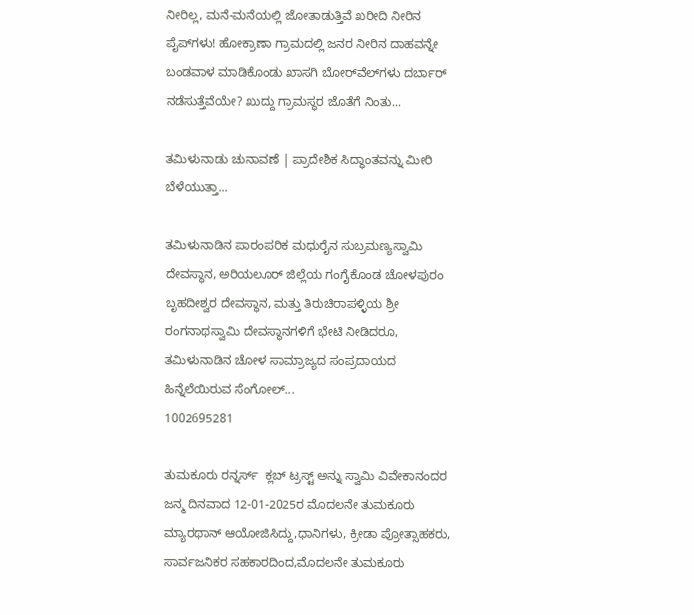ನೀರಿಲ್ಲ, ಮನೆ-ಮನೆಯಲ್ಲಿ ಜೋತಾಡುತ್ತಿವೆ ಖರೀದಿ ನೀರಿನ ಪೈಪ್‌ಗಳು! ಹೋಕ್ರಾಣಾ ಗ್ರಾಮದಲ್ಲಿ ಜನರ ನೀರಿನ ದಾಹವನ್ನೇ ಬಂಡವಾಳ ಮಾಡಿಕೊಂಡು ಖಾಸಗಿ ಬೋರ್‌ವೆಲ್‌ಗಳು ದರ್ಬಾರ್‌ ನಡೆಸುತ್ತೆವೆಯೇ? ಖುದ್ದು ಗ್ರಾಮಸ್ಥರ ಜೊತೆಗೆ ನಿಂತು...

ತಮಿಳುನಾಡು ಚುನಾವಣೆ | ಪ್ರಾದೇಶಿಕ ಸಿದ್ಧಾಂತವನ್ನು ಮೀರಿ ಬೆಳೆಯುತ್ತಾ...

ತಮಿಳುನಾಡಿನ ಪಾರಂಪರಿಕ ಮಧುರೈನ ಸುಬ್ರಮಣ್ಯಸ್ವಾಮಿ ದೇವಸ್ಥಾನ, ಅರಿಯಲೂರ್ ಜಿಲ್ಲೆಯ ಗಂಗೈಕೊಂಡ ಚೋಳಪುರಂ ಬೃಹದೀಶ್ವರ ದೇವಸ್ಥಾನ, ಮತ್ತು ತಿರುಚಿರಾಪಳ್ಳಿಯ ಶ್ರೀ ರಂಗನಾಥಸ್ವಾಮಿ ದೇವಸ್ಥಾನಗಳಿಗೆ ಭೇಟಿ ನೀಡಿದರೂ, ತಮಿಳುನಾಡಿನ ಚೋಳ ಸಾಮ್ರಾಜ್ಯದ ಸಂಪ್ರದಾಯದ ಹಿನ್ನೆಲೆಯಿರುವ ಸೆಂಗೋಲ್...
1002695281

ತುಮಕೂರು ರನ್ನರ್ಸ್‌  ಕ್ಲಬ್ ಟ್ರಸ್ಟ್ ಅನ್ನು ಸ್ವಾಮಿ ವಿವೇಕಾನಂದರ ಜನ್ಮ ದಿನವಾದ 12-01-2025ರ ಮೊದಲನೇ ತುಮಕೂರು ಮ್ಯಾರಥಾನ್ ಆಯೋಜಿಸಿದ್ದು,ಧಾನಿಗಳು, ಕ್ರೀಡಾ ಪ್ರೋತ್ಸಾಹಕರು, ಸಾರ್ವಜನಿಕರ ಸಹಕಾರದಿಂದ,ಮೊದಲನೇ ತುಮಕೂರು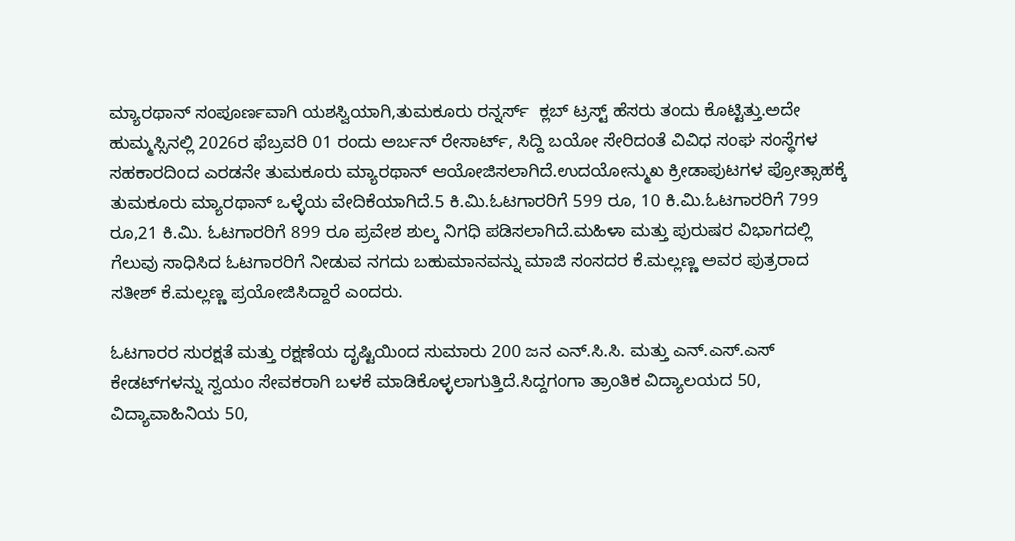ಮ್ಯಾರಥಾನ್ ಸಂಪೂರ್ಣವಾಗಿ ಯಶಸ್ವಿಯಾಗಿ,ತುಮಕೂರು ರನ್ನರ್ಸ್‌  ಕ್ಲಬ್ ಟ್ರಸ್ಟ್ ಹೆಸರು ತಂದು ಕೊಟ್ಟಿತ್ತು.ಅದೇ ಹುಮ್ಮಸ್ಸಿನಲ್ಲಿ 2026ರ ಫೆಬ್ರವರಿ 01 ರಂದು ಅರ್ಬನ್ ರೇಸಾರ್ಟ್, ಸಿದ್ದಿ ಬಯೋ ಸೇರಿದಂತೆ ವಿವಿಧ ಸಂಘ ಸಂಸ್ಥೆಗಳ ಸಹಕಾರದಿಂದ ಎರಡನೇ ತುಮಕೂರು ಮ್ಯಾರಥಾನ್ ಆಯೋಜಿಸಲಾಗಿದೆ.ಉದಯೋನ್ಮುಖ ಕ್ರೀಡಾಪುಟಗಳ ಪ್ರೋತ್ಸಾಹಕ್ಕೆ ತುಮಕೂರು ಮ್ಯಾರಥಾನ್ ಒಳ್ಳೆಯ ವೇದಿಕೆಯಾಗಿದೆ.5 ಕಿ.ಮಿ.ಓಟಗಾರರಿಗೆ 599 ರೂ, 10 ಕಿ.ಮಿ.ಓಟಗಾರರಿಗೆ 799 ರೂ,21 ಕಿ.ಮಿ. ಓಟಗಾರರಿಗೆ 899 ರೂ ಪ್ರವೇಶ ಶುಲ್ಕ ನಿಗಧಿ ಪಡಿಸಲಾಗಿದೆ.ಮಹಿಳಾ ಮತ್ತು ಪುರುಷರ ವಿಭಾಗದಲ್ಲಿ ಗೆಲುವು ಸಾಧಿಸಿದ ಓಟಗಾರರಿಗೆ ನೀಡುವ ನಗದು ಬಹುಮಾನವನ್ನು ಮಾಜಿ ಸಂಸದರ ಕೆ.ಮಲ್ಲಣ್ಣ ಅವರ ಪುತ್ರರಾದ ಸತೀಶ್ ಕೆ.ಮಲ್ಲಣ್ಣ ಪ್ರಯೋಜಿಸಿದ್ದಾರೆ ಎಂದರು.

ಓಟಗಾರರ ಸುರಕ್ಷತೆ ಮತ್ತು ರಕ್ಷಣೆಯ ದೃಷ್ಟಿಯಿಂದ ಸುಮಾರು 200 ಜನ ಎನ್.ಸಿ.ಸಿ. ಮತ್ತು ಎನ್.ಎಸ್.ಎಸ್ ಕೇಡಟ್‌ಗಳನ್ನು ಸ್ವಯಂ ಸೇವಕರಾಗಿ ಬಳಕೆ ಮಾಡಿಕೊಳ್ಳಲಾಗುತ್ತಿದೆ.ಸಿದ್ದಗಂಗಾ ತ್ರಾಂತಿಕ ವಿದ್ಯಾಲಯದ 50, ವಿದ್ಯಾವಾಹಿನಿಯ 50,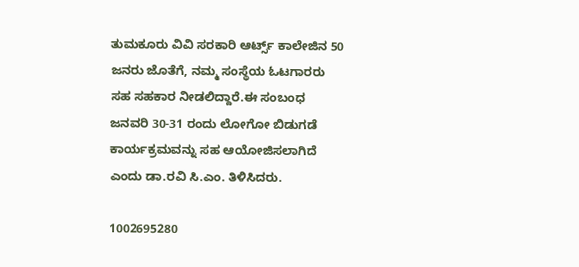ತುಮಕೂರು ವಿವಿ ಸರಕಾರಿ ಆರ್ಟ್ಸ್ ಕಾಲೇಜಿನ 50 ಜನರು ಜೊತೆಗೆ, ನಮ್ಮ ಸಂಸ್ಥೆಯ ಓಟಗಾರರು ಸಹ ಸಹಕಾರ ನೀಡಲಿದ್ದಾರೆ.ಈ ಸಂಬಂಧ ಜನವರಿ 30-31 ರಂದು ಲೋಗೋ ಬಿಡುಗಡೆ ಕಾರ್ಯಕ್ರಮವನ್ನು ಸಹ ಆಯೋಜಿಸಲಾಗಿದೆ ಎಂದು ಡಾ.ರವಿ ಸಿ.ಎಂ. ತಿಳಿಸಿದರು.

1002695280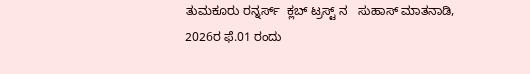ತುಮಕೂರು ರನ್ನರ್ಸ್‌  ಕ್ಲಬ್ ಟ್ರಸ್ಟ್ ನ   ಸುಹಾಸ್ ಮಾತನಾಡಿ, 2026ರ ಫೆ.01 ರಂದು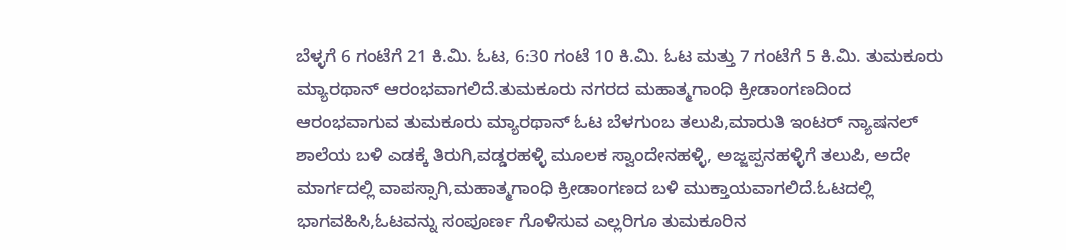ಬೆಳ್ಳಗೆ 6 ಗಂಟೆಗೆ 21 ಕಿ.ಮಿ. ಓಟ, 6:30 ಗಂಟೆ 10 ಕಿ.ಮಿ. ಓಟ ಮತ್ತು 7 ಗಂಟೆಗೆ 5 ಕಿ.ಮಿ. ತುಮಕೂರು ಮ್ಯಾರಥಾನ್ ಆರಂಭವಾಗಲಿದೆ.ತುಮಕೂರು ನಗರದ ಮಹಾತ್ಮಗಾಂಧಿ ಕ್ರೀಡಾಂಗಣದಿಂದ ಆರಂಭವಾಗುವ ತುಮಕೂರು ಮ್ಯಾರಥಾನ್ ಓಟ ಬೆಳಗುಂಬ ತಲುಪಿ,ಮಾರುತಿ ಇಂಟರ್ ನ್ಯಾಷನಲ್ ಶಾಲೆಯ ಬಳಿ ಎಡಕ್ಕೆ ತಿರುಗಿ,ವಡ್ಡರಹಳ್ಳಿ ಮೂಲಕ ಸ್ವಾಂದೇನಹಳ್ಳಿ, ಅಜ್ಜಪ್ಪನಹಳ್ಳಿಗೆ ತಲುಪಿ, ಅದೇ ಮಾರ್ಗದಲ್ಲಿ ವಾಪಸ್ಸಾಗಿ,ಮಹಾತ್ಮಗಾಂಧಿ ಕ್ರೀಡಾಂಗಣದ ಬಳಿ ಮುಕ್ತಾಯವಾಗಲಿದೆ.ಓಟದಲ್ಲಿ ಭಾಗವಹಿಸಿ,ಓಟವನ್ನು ಸಂಪೂರ್ಣ ಗೊಳಿಸುವ ಎಲ್ಲರಿಗೂ ತುಮಕೂರಿನ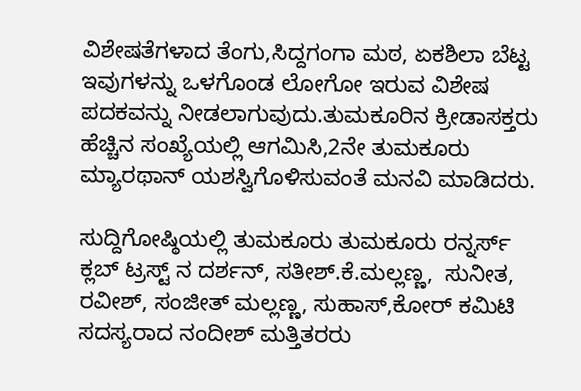ವಿಶೇಷತೆಗಳಾದ ತೆಂಗು,ಸಿದ್ದಗಂಗಾ ಮಠ, ಏಕಶಿಲಾ ಬೆಟ್ಟ ಇವುಗಳನ್ನು ಒಳಗೊಂಡ ಲೋಗೋ ಇರುವ ವಿಶೇಷ ಪದಕವನ್ನು ನೀಡಲಾಗುವುದು.ತುಮಕೂರಿನ ಕ್ರೀಡಾಸಕ್ತರು ಹೆಚ್ಚಿನ ಸಂಖ್ಯೆಯಲ್ಲಿ ಆಗಮಿಸಿ,2ನೇ ತುಮಕೂರು ಮ್ಯಾರಥಾನ್ ಯಶಸ್ವಿಗೊಳಿಸುವಂತೆ ಮನವಿ ಮಾಡಿದರು.

ಸುದ್ದಿಗೋಷ್ಠಿಯಲ್ಲಿ ತುಮಕೂರು ತುಮಕೂರು ರನ್ನರ್ಸ್‌  ಕ್ಲಬ್ ಟ್ರಸ್ಟ್ ನ ದರ್ಶನ್, ಸತೀಶ್.ಕೆ.ಮಲ್ಲಣ್ಣ,  ಸುನೀತ, ರವೀಶ್, ಸಂಜೀತ್ ಮಲ್ಲಣ್ಣ, ಸುಹಾಸ್,ಕೋರ್ ಕಮಿಟಿ ಸದಸ್ಯರಾದ ನಂದೀಶ್ ಮತ್ತಿತರರು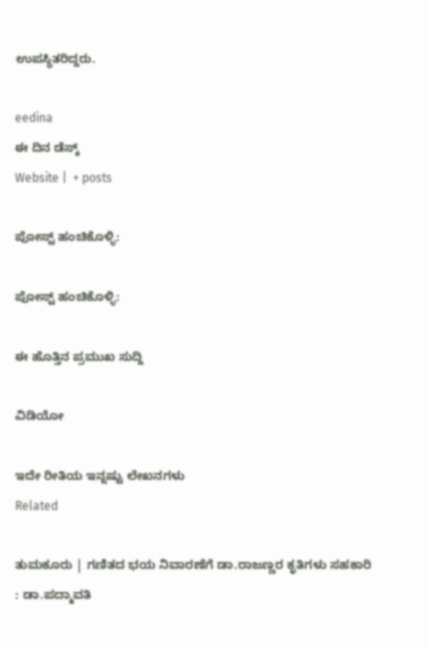ಉಪಸ್ಥಿತರಿದ್ದರು.

eedina
ಈ ದಿನ ಡೆಸ್ಕ್‌
Website |  + posts

ಪೋಸ್ಟ್ ಹಂಚಿಕೊಳ್ಳಿ:

ಪೋಸ್ಟ್ ಹಂಚಿಕೊಳ್ಳಿ:

ಈ ಹೊತ್ತಿನ ಪ್ರಮುಖ ಸುದ್ದಿ

ವಿಡಿಯೋ

ಇದೇ ರೀತಿಯ ಇನ್ನಷ್ಟು ಲೇಖನಗಳು
Related

ತುಮಕೂರು | ಗಣಿತದ ಭಯ ನಿವಾರಣೆಗೆ ಡಾ.ರಾಜಣ್ಣರ ಕೃತಿಗಳು ಸಹಕಾರಿ : ಡಾ.ಪದ್ಮಾವತಿ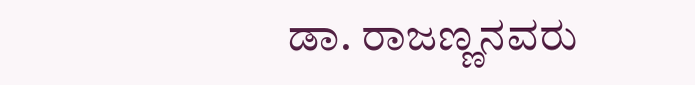ಡಾ. ರಾಜಣ್ಣನವರು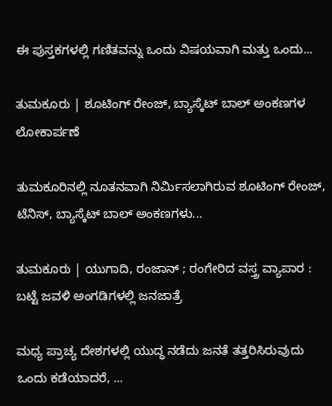ಈ ಪುಸ್ತಕಗಳಲ್ಲಿ ಗಣಿತವನ್ನು ಒಂದು ವಿಷಯವಾಗಿ ಮತ್ತು ಒಂದು...

ತುಮಕೂರು | ಶೂಟಿಂಗ್ ರೇಂಜ್, ಬ್ಯಾಸ್ಕೆಟ್ ಬಾಲ್ ಅಂಕಣಗಳ ಲೋಕಾರ್ಪಣೆ

ತುಮಕೂರಿನಲ್ಲಿ ನೂತನವಾಗಿ ನಿರ್ಮಿಸಲಾಗಿರುವ ಶೂಟಿಂಗ್ ರೇಂಜ್, ಟೆನಿಸ್, ಬ್ಯಾಸ್ಕೆಟ್ ಬಾಲ್ ಅಂಕಣಗಳು...

ತುಮಕೂರು | ಯುಗಾದಿ, ರಂಜಾನ್ ; ರಂಗೇರಿದ ವಸ್ತ್ರ ವ್ಯಾಪಾರ : ಬಟ್ಟೆ ಜವಳಿ ಅಂಗಡಿಗಳಲ್ಲಿ ಜನಜಾತ್ರೆ

ಮಧ್ಯ ಪ್ರಾಚ್ಯ ದೇಶಗಳಲ್ಲಿ ಯುದ್ಧ ನಡೆದು ಜನತೆ ತತ್ತರಿಸಿರುವುದು ಒಂದು ಕಡೆಯಾದರೆ, ...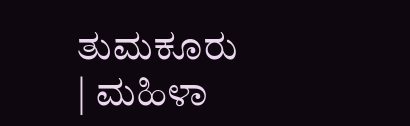ತುಮಕೂರು | ಮಹಿಳಾ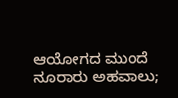ಆಯೋಗದ ಮುಂದೆ ನೂರಾರು ಅಹವಾಲು;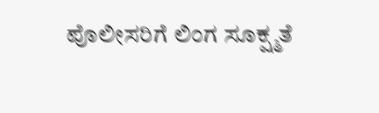ಪೊಲೀಸರಿಗೆ ಲಿಂಗ ಸೂಕ್ಷ್ಮತೆ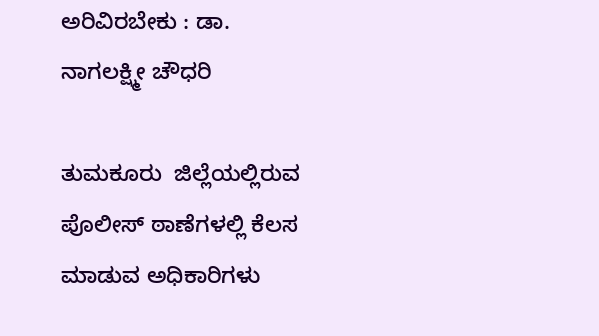ಅರಿವಿರಬೇಕು : ಡಾ. ನಾಗಲಕ್ಷ್ಮೀ ಚೌಧರಿ

ತುಮಕೂರು  ಜಿಲ್ಲೆಯಲ್ಲಿರುವ ಪೊಲೀಸ್ ಠಾಣೆಗಳಲ್ಲಿ ಕೆಲಸ ಮಾಡುವ ಅಧಿಕಾರಿಗಳು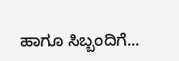ಹಾಗೂ ಸಿಬ್ಬಂದಿಗೆ...